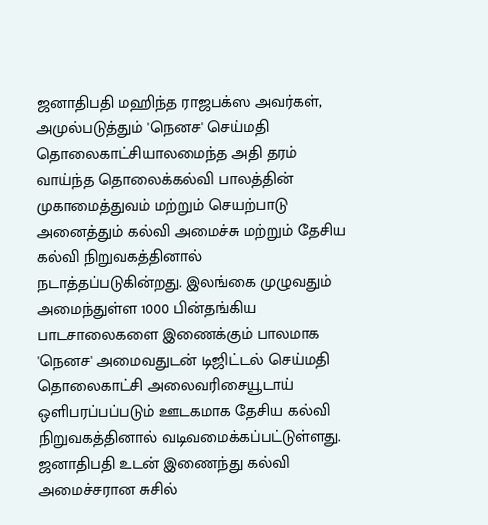ஜனாதிபதி மஹிந்த ராஜபக்ஸ அவர்கள், அமுல்படுத்தும் 'நெனச' செய்மதி தொலைகாட்சியாலமைந்த அதி தரம் வாய்ந்த தொலைக்கல்வி பாலத்தின் முகாமைத்துவம் மற்றும் செயற்பாடு அனைத்தும் கல்வி அமைச்சு மற்றும் தேசிய கல்வி நிறுவகத்தினால் நடாத்தப்படுகின்றது. இலங்கை முழுவதும் அமைந்துள்ள 1000 பின்தங்கிய பாடசாலைகளை இணைக்கும் பாலமாக 'நெனச' அமைவதுடன் டிஜிட்டல் செய்மதி தொலைகாட்சி அலைவரிசையூடாய் ஒளிபரப்பப்படும் ஊடகமாக தேசிய கல்வி நிறுவகத்தினால் வடிவமைக்கப்பட்டுள்ளது.
ஜனாதிபதி உடன் இணைந்து கல்வி அமைச்சரான சுசில்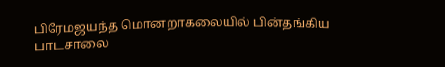பிரேமஜயந்த மொனறாகலையில் பின்தங்கிய பாடசாலை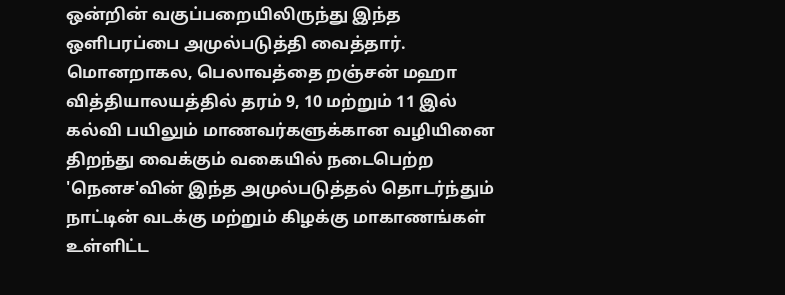ஒன்றின் வகுப்பறையிலிருந்து இந்த ஒளிபரப்பை அமுல்படுத்தி வைத்தார். மொனறாகல, பெலாவத்தை றஞ்சன் மஹா வித்தியாலயத்தில் தரம் 9, 10 மற்றும் 11 இல் கல்வி பயிலும் மாணவர்களுக்கான வழியினை திறந்து வைக்கும் வகையில் நடைபெற்ற 'நெனச'வின் இந்த அமுல்படுத்தல் தொடர்ந்தும் நாட்டின் வடக்கு மற்றும் கிழக்கு மாகாணங்கள் உள்ளிட்ட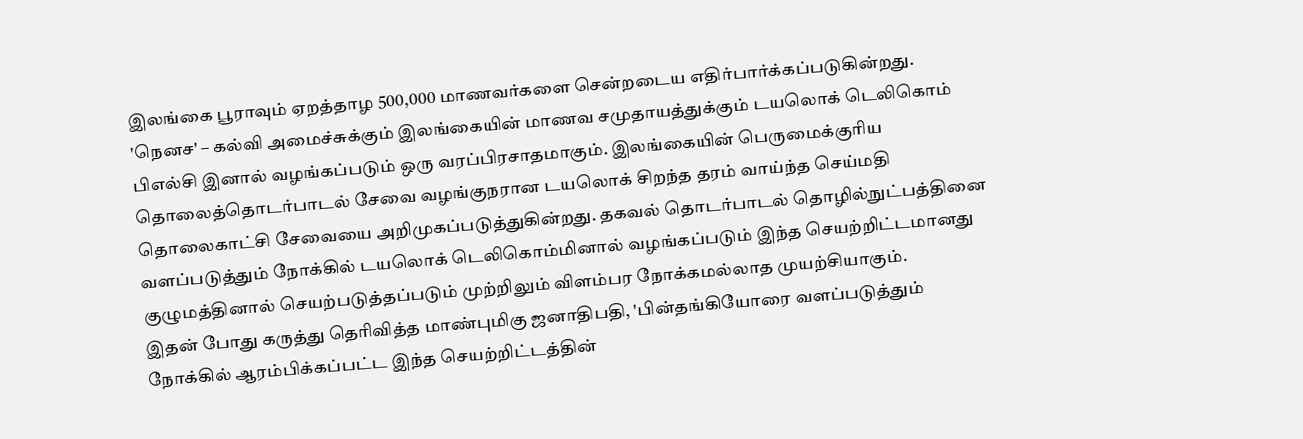இலங்கை பூராவும் ஏறத்தாழ 500,000 மாணவர்களை சென்றடைய எதிர்பார்க்கப்படுகின்றது.
'நெனச' – கல்வி அமைச்சுக்கும் இலங்கையின் மாணவ சமுதாயத்துக்கும் டயலொக் டெலிகொம் பிஎல்சி இனால் வழங்கப்படும் ஒரு வரப்பிரசாதமாகும். இலங்கையின் பெருமைக்குரிய தொலைத்தொடர்பாடல் சேவை வழங்குநரான டயலொக் சிறந்த தரம் வாய்ந்த செய்மதி தொலைகாட்சி சேவையை அறிமுகப்படுத்துகின்றது. தகவல் தொடர்பாடல் தொழில்நுட்பத்தினை வளப்படுத்தும் நோக்கில் டயலொக் டெலிகொம்மினால் வழங்கப்படும் இந்த செயற்றிட்டமானது குழுமத்தினால் செயற்படுத்தப்படும் முற்றிலும் விளம்பர நோக்கமல்லாத முயற்சியாகும்.
இதன் போது கருத்து தெரிவித்த மாண்புமிகு ஜனாதிபதி, 'பின்தங்கியோரை வளப்படுத்தும் நோக்கில் ஆரம்பிக்கப்பட்ட இந்த செயற்றிட்டத்தின்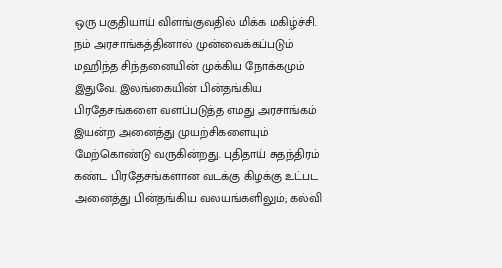ஒரு பகுதியாய் விளங்குவதில் மிக்க மகிழ்ச்சி. நம் அரசாங்கத்தினால் முன்வைக்கப்படும் மஹிந்த சிந்தனையின் முக்கிய நோக்கமும் இதுவே. இலங்கையின் பின்தங்கிய பிரதேசங்களை வளப்படுத்த எமது அரசாங்கம் இயன்ற அனைத்து முயற்சிகளையும் மேற்கொண்டு வருகின்றது. புதிதாய் சுதந்திரம் கண்ட பிரதேசங்களான வடக்கு கிழக்கு உட்பட அனைத்து பின்தங்கிய வலயங்களிலும்; கல்வி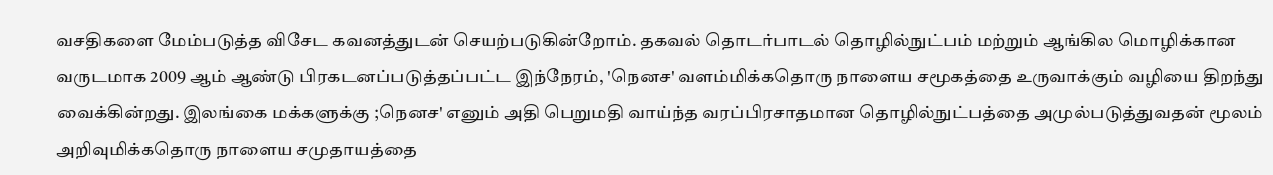வசதிகளை மேம்படுத்த விசேட கவனத்துடன் செயற்படுகின்றோம். தகவல் தொடர்பாடல் தொழில்நுட்பம் மற்றும் ஆங்கில மொழிக்கான வருடமாக 2009 ஆம் ஆண்டு பிரகடனப்படுத்தப்பட்ட இந்நேரம், 'நெனச' வளம்மிக்கதொரு நாளைய சமூகத்தை உருவாக்கும் வழியை திறந்து வைக்கின்றது. இலங்கை மக்களுக்கு ;நெனச' எனும் அதி பெறுமதி வாய்ந்த வரப்பிரசாதமான தொழில்நுட்பத்தை அமுல்படுத்துவதன் மூலம் அறிவுமிக்கதொரு நாளைய சமுதாயத்தை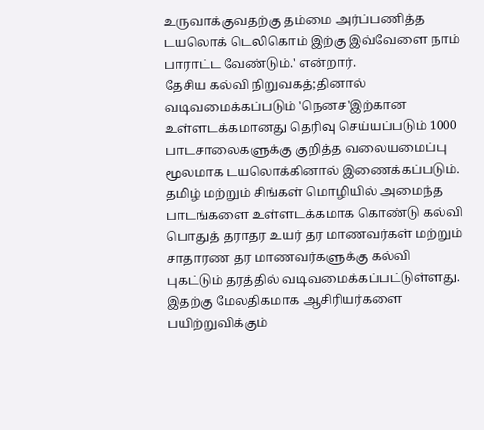உருவாக்குவதற்கு தம்மை அர்ப்பணித்த டயலொக் டெலிகொம் இற்கு இவ்வேளை நாம் பாராட்ட வேண்டும்.' என்றார்.
தேசிய கல்வி நிறுவகத்;தினால் வடிவமைக்கப்படும் 'நெனச'இற்கான உள்ளடக்கமானது தெரிவு செய்யப்படும் 1000 பாடசாலைகளுக்கு குறித்த வலையமைப்பு மூலமாக டயலொக்கினால் இணைக்கப்படும். தமிழ் மற்றும் சிங்கள் மொழியில் அமைந்த பாடங்களை உள்ளடக்கமாக கொண்டு கல்வி பொதுத் தராதர உயர் தர மாணவர்கள் மற்றும் சாதாரண தர மாணவர்களுக்கு கல்வி புகட்டும் தரத்தில் வடிவமைக்கப்பட்டுள்ளது. இதற்கு மேலதிகமாக ஆசிரியர்களை பயிற்றுவிக்கும்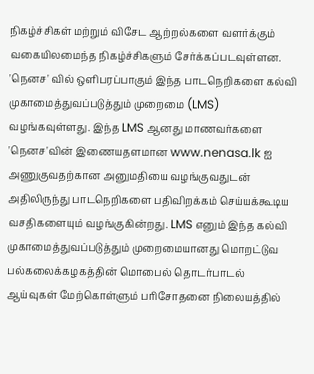நிகழ்ச்சிகள் மற்றும் விசேட ஆற்றல்களை வளர்க்கும் வகையிலமைந்த நிகழ்ச்சிகளும் சேர்க்கப்படவுள்ளன. 'நெனச' வில் ஒளிபரப்பாகும் இந்த பாடநெறிகளை கல்வி முகாமைத்துவப்படுத்தும் முறைமை (LMS) வழங்கவுள்ளது. இந்த LMS ஆனது மாணவர்களை 'நெனச'வின் இணையதளமான www.nenasa.lk ஐ அணுகுவதற்கான அனுமதியை வழங்குவதுடன் அதிலிருந்து பாடநெறிகளை பதிவிறக்கம் செய்யக்கூடிய வசதிகளையும் வழங்குகின்றது. LMS எனும் இந்த கல்வி முகாமைத்துவப்படுத்தும் முறைமையானது மொறட்டுவ பல்கலைக்கழகத்தின் மொபைல் தொடர்பாடல் ஆய்வுகள் மேற்கொள்ளும் பரிசோதனை நிலையத்தில்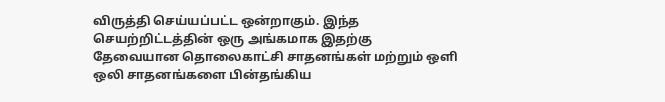விருத்தி செய்யப்பட்ட ஒன்றாகும். இந்த செயற்றிட்டத்தின் ஒரு அங்கமாக இதற்கு தேவையான தொலைகாட்சி சாதனங்கள் மற்றும் ஒளி ஒலி சாதனங்களை பின்தங்கிய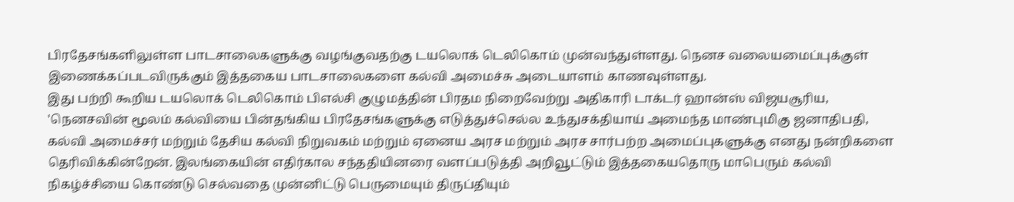பிரதேசங்களிலுள்ள பாடசாலைகளுக்கு வழங்குவதற்கு டயலொக் டெலிகொம் முன்வந்துள்ளது. நெனச வலையமைப்புக்குள் இணைக்கப்படவிருக்கும் இத்தகைய பாடசாலைகளை கல்வி அமைச்சு அடையாளம் காணவுள்ளது.
இது பற்றி கூறிய டயலொக் டெலிகொம் பிஎல்சி குழுமத்தின் பிரதம நிறைவேற்று அதிகாரி டாக்டர் ஹான்ஸ் விஜயசூரிய, 'நெனசவின் மூலம் கல்வியை பின்தங்கிய பிரதேசங்களுக்கு எடுத்துச்செல்ல உந்துசக்தியாய் அமைந்த மாண்புமிகு ஜனாதிபதி, கல்வி அமைச்சர் மற்றும் தேசிய கல்வி நிறுவகம் மற்றும் ஏனைய அரச மற்றும் அரச சார்பற்ற அமைப்புகளுக்கு எனது நன்றிகளை தெரிவிக்கின்றேன். இலங்கையின் எதிர்கால சந்ததியினரை வளப்படுத்தி அறிவூட்டும் இத்தகையதொரு மாபெரும் கல்வி நிகழ்ச்சியை கொண்டு செல்வதை முன்னிட்டு பெருமையும் திருப்தியும்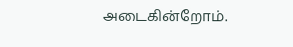அடைகின்றோம்.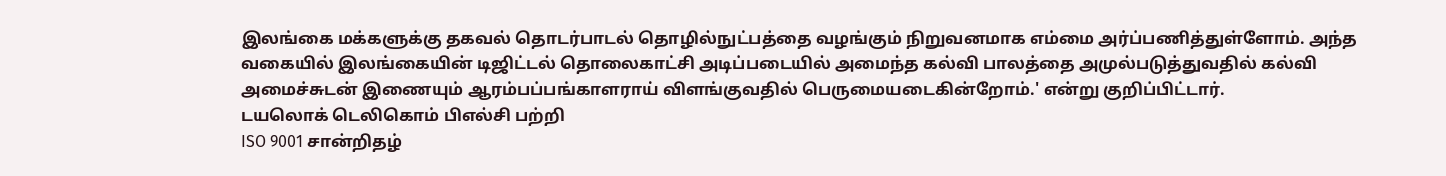இலங்கை மக்களுக்கு தகவல் தொடர்பாடல் தொழில்நுட்பத்தை வழங்கும் நிறுவனமாக எம்மை அர்ப்பணித்துள்ளோம். அந்த வகையில் இலங்கையின் டிஜிட்டல் தொலைகாட்சி அடிப்படையில் அமைந்த கல்வி பாலத்தை அமுல்படுத்துவதில் கல்வி அமைச்சுடன் இணையும் ஆரம்பப்பங்காளராய் விளங்குவதில் பெருமையடைகின்றோம்.' என்று குறிப்பிட்டார்.
டயலொக் டெலிகொம் பிஎல்சி பற்றி
ISO 9001 சான்றிதழ்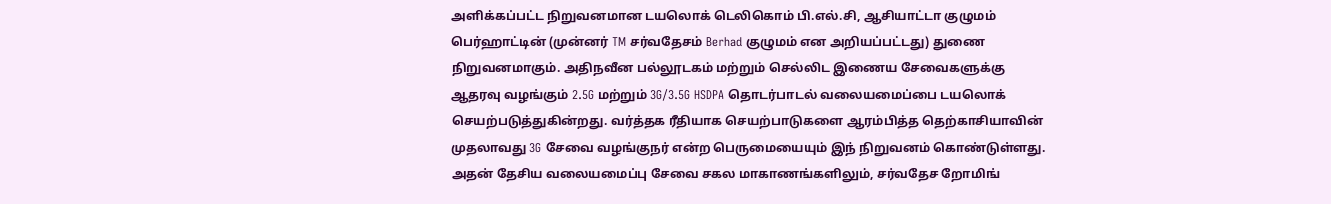அளிக்கப்பட்ட நிறுவனமான டயலொக் டெலிகொம் பி.எல்.சி, ஆசியாட்டா குழுமம் பெர்ஹாட்டின் (முன்னர் TM சர்வதேசம் Berhad குழுமம் என அறியப்பட்டது) துணை நிறுவனமாகும். அதிநவீன பல்லூடகம் மற்றும் செல்லிட இணைய சேவைகளுக்கு ஆதரவு வழங்கும் 2.5G மற்றும் 3G/3.5G HSDPA தொடர்பாடல் வலையமைப்பை டயலொக் செயற்படுத்துகின்றது. வர்த்தக ரீதியாக செயற்பாடுகளை ஆரம்பித்த தெற்காசியாவின் முதலாவது 3G சேவை வழங்குநர் என்ற பெருமையையும் இந் நிறுவனம் கொண்டுள்ளது. அதன் தேசிய வலையமைப்பு சேவை சகல மாகாணங்களிலும், சர்வதேச றோமிங்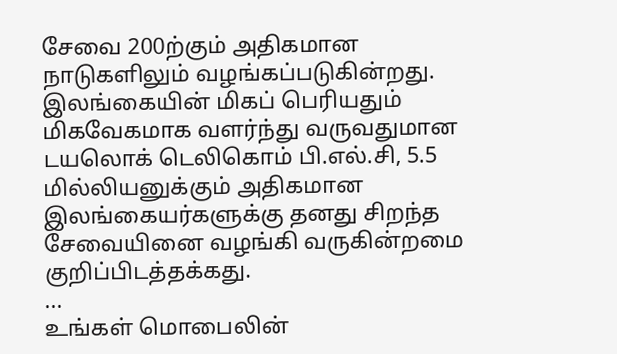சேவை 200ற்கும் அதிகமான நாடுகளிலும் வழங்கப்படுகின்றது.
இலங்கையின் மிகப் பெரியதும் மிகவேகமாக வளர்ந்து வருவதுமான டயலொக் டெலிகொம் பி.எல்.சி, 5.5 மில்லியனுக்கும் அதிகமான இலங்கையர்களுக்கு தனது சிறந்த சேவையினை வழங்கி வருகின்றமை குறிப்பிடத்தக்கது.
...
உங்கள் மொபைலின்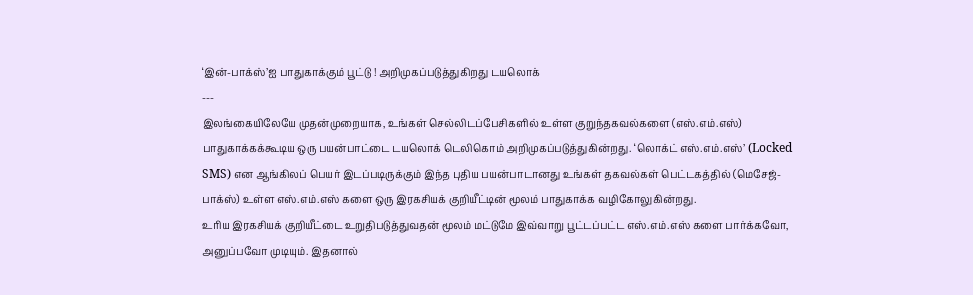‘இன்-பாக்ஸ்’ஐ பாதுகாக்கும் பூட்டு ! அறிமுகப்படுத்துகிறது டயலொக்
---
இலங்கையிலேயே முதன்முறையாக, உங்கள் செல்லிடப்பேசிகளில் உள்ள குறுந்தகவல்களை (எஸ்.எம்.எஸ்) பாதுகாக்கக்கூடிய ஒரு பயன்பாட்டை டயலொக் டெலிகொம் அறிமுகப்படுத்துகின்றது. ‘லொக்ட் எஸ்.எம்.எஸ்’ (Locked SMS) என ஆங்கிலப் பெயர் இடப்படிருக்கும் இந்த புதிய பயன்பாடானது உங்கள் தகவல்கள் பெட்டகத்தில் (மெசேஜ்-பாக்ஸ்) உள்ள எஸ்.எம்.எஸ் களை ஒரு இரகசியக் குறியீட்டின் மூலம் பாதுகாக்க வழிகோலுகின்றது.
உரிய இரகசியக் குறியீட்டை உறுதிபடுத்துவதன் மூலம் மட்டுமே இவ்வாறு பூட்டப்பட்ட எஸ்.எம்.எஸ் களை பார்க்கவோ, அனுப்பவோ முடியும். இதனால்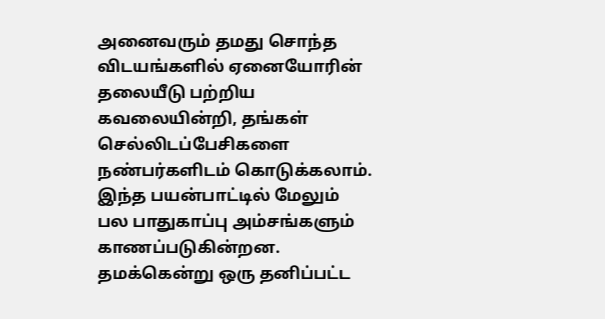அனைவரும் தமது சொந்த விடயங்களில் ஏனையோரின் தலையீடு பற்றிய கவலையின்றி, தங்கள் செல்லிடப்பேசிகளை நண்பர்களிடம் கொடுக்கலாம். இந்த பயன்பாட்டில் மேலும் பல பாதுகாப்பு அம்சங்களும் காணப்படுகின்றன. தமக்கென்று ஒரு தனிப்பட்ட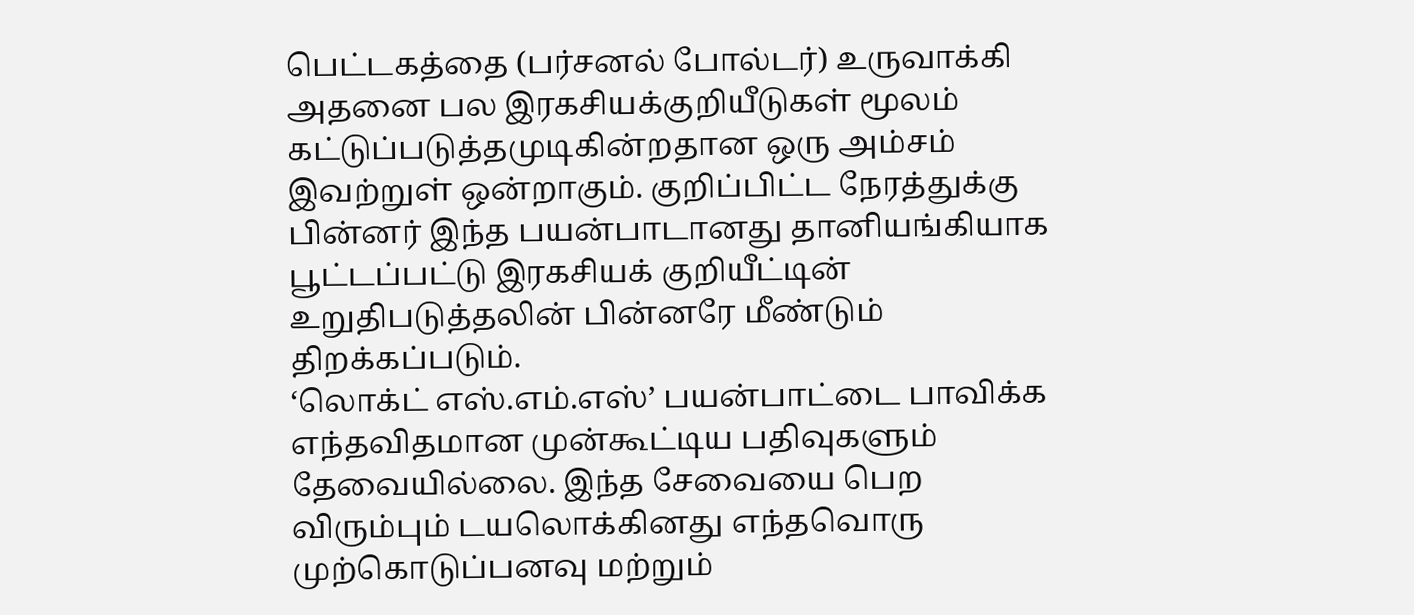பெட்டகத்தை (பர்சனல் போல்டர்) உருவாக்கி அதனை பல இரகசியக்குறியீடுகள் மூலம் கட்டுப்படுத்தமுடிகின்றதான ஒரு அம்சம் இவற்றுள் ஒன்றாகும். குறிப்பிட்ட நேரத்துக்கு பின்னர் இந்த பயன்பாடானது தானியங்கியாக பூட்டப்பட்டு இரகசியக் குறியீட்டின் உறுதிபடுத்தலின் பின்னரே மீண்டும் திறக்கப்படும்.
‘லொக்ட் எஸ்.எம்.எஸ்’ பயன்பாட்டை பாவிக்க எந்தவிதமான முன்கூட்டிய பதிவுகளும் தேவையில்லை. இந்த சேவையை பெற விரும்பும் டயலொக்கினது எந்தவொரு முற்கொடுப்பனவு மற்றும்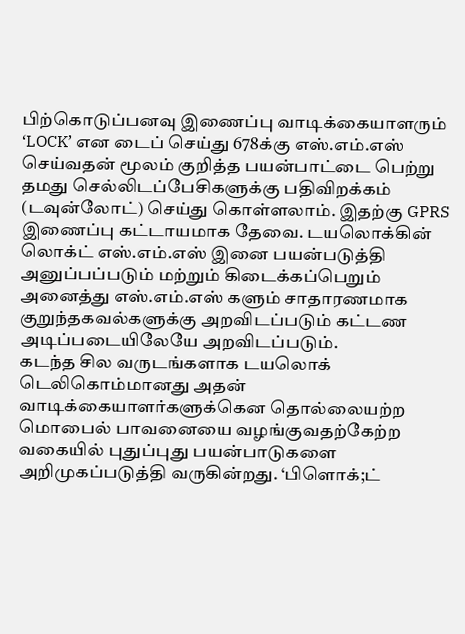பிற்கொடுப்பனவு இணைப்பு வாடிக்கையாளரும் ‘LOCK’ என டைப் செய்து 678க்கு எஸ்.எம்.எஸ் செய்வதன் மூலம் குறித்த பயன்பாட்டை பெற்று தமது செல்லிடப்பேசிகளுக்கு பதிவிறக்கம் (டவுன்லோட்) செய்து கொள்ளலாம். இதற்கு GPRS இணைப்பு கட்டாயமாக தேவை. டயலொக்கின் லொக்ட் எஸ்.எம்.எஸ் இனை பயன்படுத்தி அனுப்பப்படும் மற்றும் கிடைக்கப்பெறும் அனைத்து எஸ்.எம்.எஸ் களும் சாதாரணமாக குறுந்தகவல்களுக்கு அறவிடப்படும் கட்டண அடிப்படையிலேயே அறவிடப்படும்.
கடந்த சில வருடங்களாக டயலொக் டெலிகொம்மானது அதன் வாடிக்கையாளர்களுக்கென தொல்லையற்ற மொபைல் பாவனையை வழங்குவதற்கேற்ற வகையில் புதுப்புது பயன்பாடுகளை அறிமுகப்படுத்தி வருகின்றது. ‘பிளொக்;ட்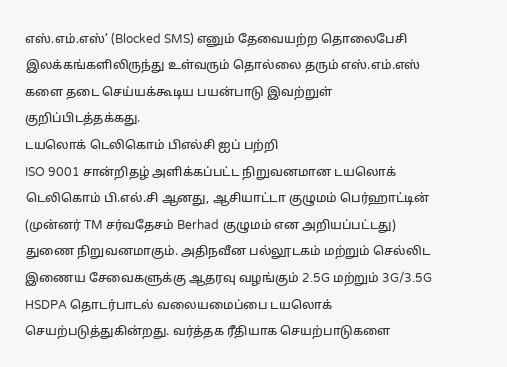எஸ்.எம்.எஸ்’ (Blocked SMS) எனும் தேவையற்ற தொலைபேசி இலக்கங்களிலிருந்து உள்வரும் தொல்லை தரும் எஸ்.எம்.எஸ் களை தடை செய்யக்கூடிய பயன்பாடு இவற்றுள் குறிப்பிடத்தக்கது.
டயலொக் டெலிகொம் பிஎல்சி ஐப் பற்றி
ISO 9001 சான்றிதழ் அளிக்கப்பட்ட நிறுவனமான டயலொக் டெலிகொம் பி.எல்.சி ஆனது, ஆசியாட்டா குழுமம் பெர்ஹாட்டின் (முன்னர் TM சர்வதேசம் Berhad குழுமம் என அறியப்பட்டது) துணை நிறுவனமாகும். அதிநவீன பல்லூடகம் மற்றும் செல்லிட இணைய சேவைகளுக்கு ஆதரவு வழங்கும் 2.5G மற்றும் 3G/3.5G HSDPA தொடர்பாடல் வலையமைப்பை டயலொக் செயற்படுத்துகின்றது. வர்த்தக ரீதியாக செயற்பாடுகளை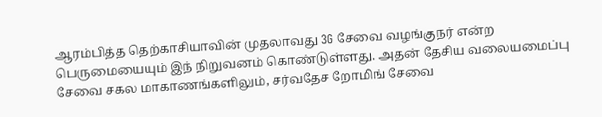ஆரம்பித்த தெற்காசியாவின் முதலாவது 3G சேவை வழங்குநர் என்ற பெருமையையும் இந் நிறுவனம் கொண்டுள்ளது. அதன் தேசிய வலையமைப்பு சேவை சகல மாகாணங்களிலும், சர்வதேச றோமிங் சேவை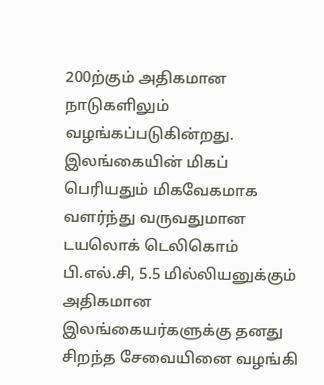200ற்கும் அதிகமான நாடுகளிலும் வழங்கப்படுகின்றது. இலங்கையின் மிகப் பெரியதும் மிகவேகமாக வளர்ந்து வருவதுமான டயலொக் டெலிகொம் பி.எல்.சி, 5.5 மில்லியனுக்கும் அதிகமான இலங்கையர்களுக்கு தனது சிறந்த சேவையினை வழங்கி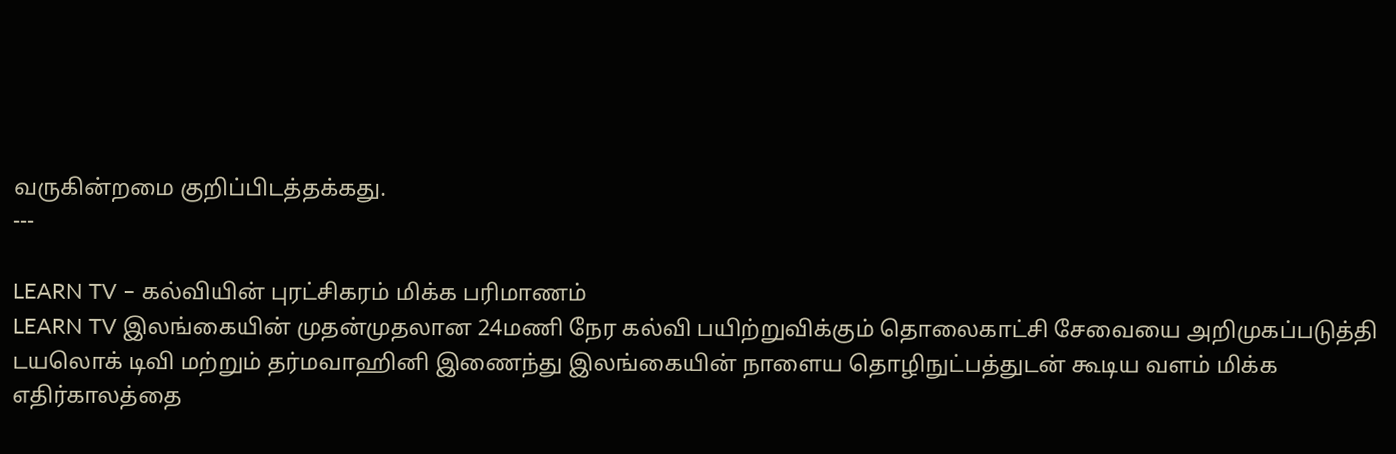வருகின்றமை குறிப்பிடத்தக்கது.
---

LEARN TV – கல்வியின் புரட்சிகரம் மிக்க பரிமாணம்
LEARN TV இலங்கையின் முதன்முதலான 24மணி நேர கல்வி பயிற்றுவிக்கும் தொலைகாட்சி சேவையை அறிமுகப்படுத்தி டயலொக் டிவி மற்றும் தர்மவாஹினி இணைந்து இலங்கையின் நாளைய தொழிநுட்பத்துடன் கூடிய வளம் மிக்க எதிர்காலத்தை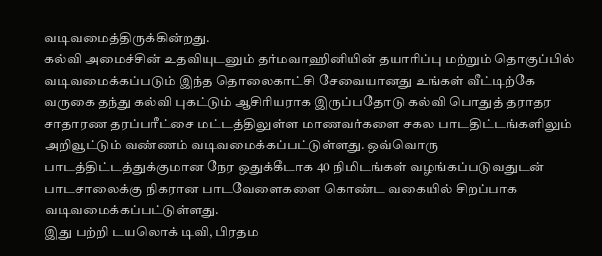வடிவமைத்திருக்கின்றது.
கல்வி அமைச்சின் உதவியுடனும் தர்மவாஹினியின் தயாரிப்பு மற்றும் தொகுப்பில் வடிவமைக்கப்படும் இந்த தொலைகாட்சி சேவையானது உங்கள் வீட்டிற்கே வருகை தந்து கல்வி புகட்டும் ஆசிரியராக இருப்பதோடு கல்வி பொதுத் தராதர சாதாரண தரப்பரீட்சை மட்டத்திலுள்ள மாணவர்களை சகல பாடதிட்டங்களிலும் அறிவூட்டும் வண்ணம் வடிவமைக்கப்பட்டுள்ளது. ஒவ்வொரு பாடத்திட்டத்துக்குமான நேர ஒதுக்கீடாக 40 நிமிடங்கள் வழங்கப்படுவதுடன் பாடசாலைக்கு நிகரான பாடவேளைகளை கொண்ட வகையில் சிறப்பாக வடிவமைக்கப்பட்டுள்ளது.
இது பற்றி டயலொக் டிவி, பிரதம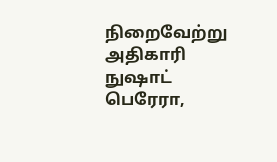நிறைவேற்று அதிகாரி நுஷாட் பெரேரா,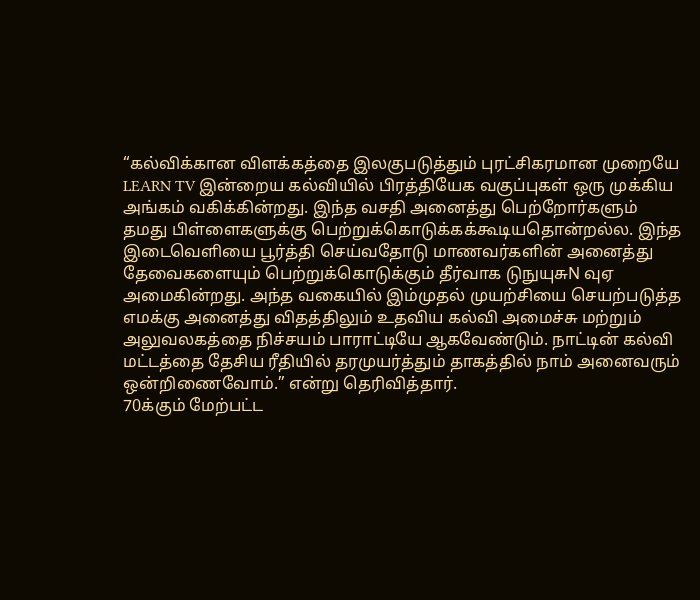“கல்விக்கான விளக்கத்தை இலகுபடுத்தும் புரட்சிகரமான முறையே
LEARN TV இன்றைய கல்வியில் பிரத்தியேக வகுப்புகள் ஒரு முக்கிய அங்கம் வகிக்கின்றது. இந்த வசதி அனைத்து பெற்றோர்களும் தமது பிள்ளைகளுக்கு பெற்றுக்கொடுக்கக்கூடியதொன்றல்ல. இந்த இடைவெளியை பூர்த்தி செய்வதோடு மாணவர்களின் அனைத்து தேவைகளையும் பெற்றுக்கொடுக்கும் தீர்வாக டுநுயுசுN வுஏ அமைகின்றது. அந்த வகையில் இம்முதல் முயற்சியை செயற்படுத்த எமக்கு அனைத்து விதத்திலும் உதவிய கல்வி அமைச்சு மற்றும் அலுவலகத்தை நிச்சயம் பாராட்டியே ஆகவேண்டும். நாட்டின் கல்வி மட்டத்தை தேசிய ரீதியில் தரமுயர்த்தும் தாகத்தில் நாம் அனைவரும் ஒன்றிணைவோம்.” என்று தெரிவித்தார்.
70க்கும் மேற்பட்ட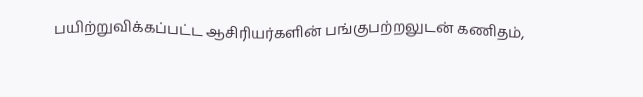பயிற்றுவிக்கப்பட்ட ஆசிரியர்களின் பங்குபற்றலுடன் கணிதம்,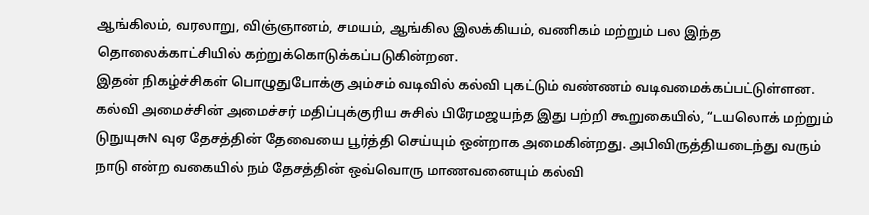ஆங்கிலம், வரலாறு, விஞ்ஞானம், சமயம், ஆங்கில இலக்கியம், வணிகம் மற்றும் பல இந்த தொலைக்காட்சியில் கற்றுக்கொடுக்கப்படுகின்றன.
இதன் நிகழ்ச்சிகள் பொழுதுபோக்கு அம்சம் வடிவில் கல்வி புகட்டும் வண்ணம் வடிவமைக்கப்பட்டுள்ளன.
கல்வி அமைச்சின் அமைச்சர் மதிப்புக்குரிய சுசில் பிரேமஜயந்த இது பற்றி கூறுகையில், “டயலொக் மற்றும் டுநுயுசுN வுஏ தேசத்தின் தேவையை பூர்த்தி செய்யும் ஒன்றாக அமைகின்றது. அபிவிருத்தியடைந்து வரும் நாடு என்ற வகையில் நம் தேசத்தின் ஒவ்வொரு மாணவனையும் கல்வி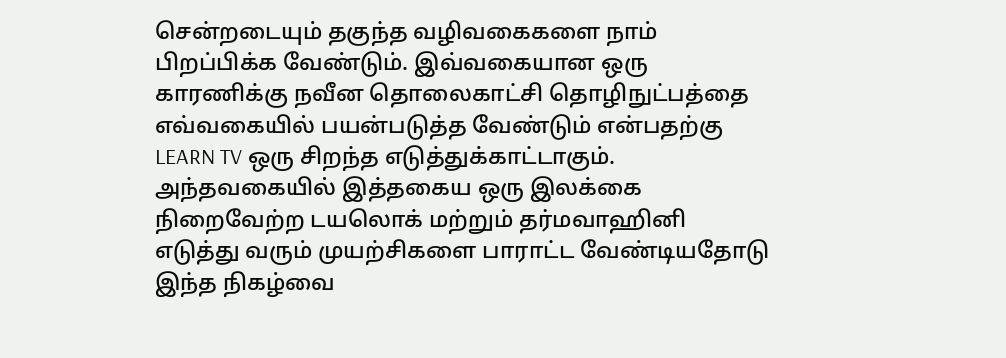சென்றடையும் தகுந்த வழிவகைகளை நாம் பிறப்பிக்க வேண்டும். இவ்வகையான ஒரு காரணிக்கு நவீன தொலைகாட்சி தொழிநுட்பத்தை எவ்வகையில் பயன்படுத்த வேண்டும் என்பதற்கு LEARN TV ஒரு சிறந்த எடுத்துக்காட்டாகும். அந்தவகையில் இத்தகைய ஒரு இலக்கை நிறைவேற்ற டயலொக் மற்றும் தர்மவாஹினி எடுத்து வரும் முயற்சிகளை பாராட்ட வேண்டியதோடு இந்த நிகழ்வை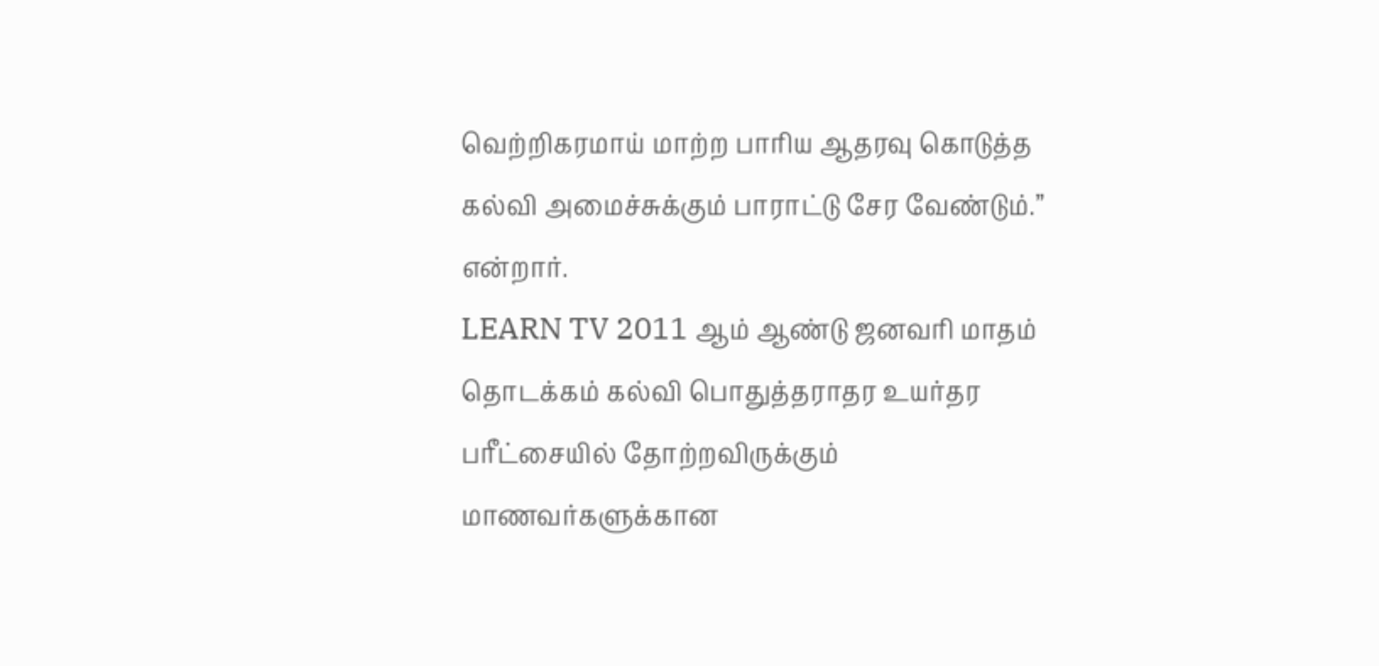வெற்றிகரமாய் மாற்ற பாரிய ஆதரவு கொடுத்த கல்வி அமைச்சுக்கும் பாராட்டு சேர வேண்டும்.” என்றார்.
LEARN TV 2011 ஆம் ஆண்டு ஜனவரி மாதம் தொடக்கம் கல்வி பொதுத்தராதர உயர்தர பரீட்சையில் தோற்றவிருக்கும் மாணவர்களுக்கான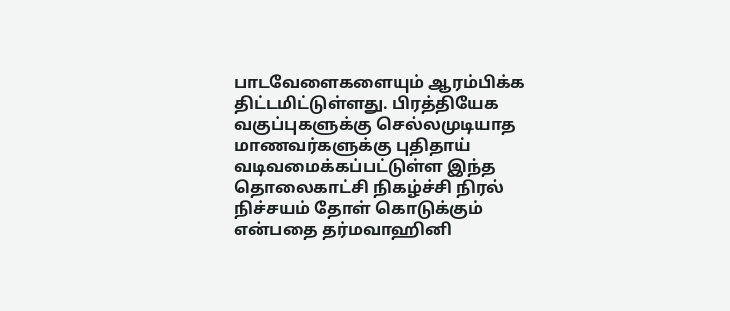பாடவேளைகளையும் ஆரம்பிக்க திட்டமிட்டுள்ளது. பிரத்தியேக வகுப்புகளுக்கு செல்லமுடியாத மாணவர்களுக்கு புதிதாய் வடிவமைக்கப்பட்டுள்ள இந்த தொலைகாட்சி நிகழ்ச்சி நிரல் நிச்சயம் தோள் கொடுக்கும் என்பதை தர்மவாஹினி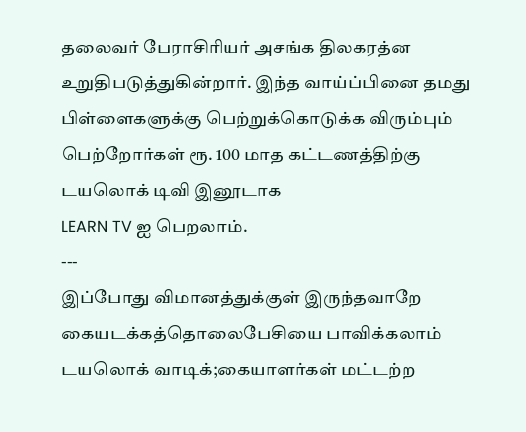தலைவர் பேராசிரியர் அசங்க திலகரத்ன உறுதிபடுத்துகின்றார். இந்த வாய்ப்பினை தமது பிள்ளைகளுக்கு பெற்றுக்கொடுக்க விரும்பும் பெற்றோர்கள் ரூ. 100 மாத கட்டணத்திற்கு டயலொக் டிவி இனூடாக
LEARN TV ஐ பெறலாம்.
---
இப்போது விமானத்துக்குள் இருந்தவாறே கையடக்கத்தொலைபேசியை பாவிக்கலாம் டயலொக் வாடிக்;கையாளர்கள் மட்டற்ற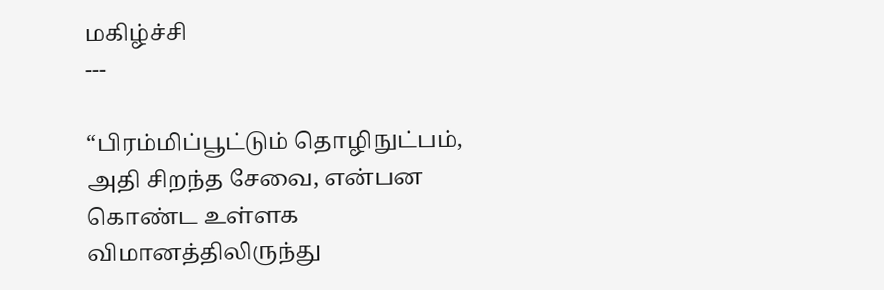மகிழ்ச்சி
---

“பிரம்மிப்பூட்டும் தொழிநுட்பம், அதி சிறந்த சேவை, என்பன கொண்ட உள்ளக விமானத்திலிருந்து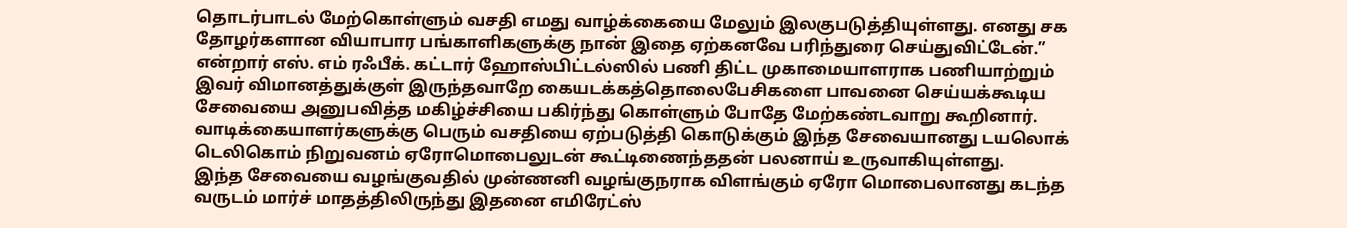தொடர்பாடல் மேற்கொள்ளும் வசதி எமது வாழ்க்கையை மேலும் இலகுபடுத்தியுள்ளது. எனது சக தோழர்களான வியாபார பங்காளிகளுக்கு நான் இதை ஏற்கனவே பரிந்துரை செய்துவிட்டேன்.” என்றார் எஸ். எம் ரஃபீக். கட்டார் ஹோஸ்பிட்டல்ஸில் பணி திட்ட முகாமையாளராக பணியாற்றும் இவர் விமானத்துக்குள் இருந்தவாறே கையடக்கத்தொலைபேசிகளை பாவனை செய்யக்கூடிய சேவையை அனுபவித்த மகிழ்ச்சியை பகிர்ந்து கொள்ளும் போதே மேற்கண்டவாறு கூறினார்.
வாடிக்கையாளர்களுக்கு பெரும் வசதியை ஏற்படுத்தி கொடுக்கும் இந்த சேவையானது டயலொக் டெலிகொம் நிறுவனம் ஏரோமொபைலுடன் கூட்டிணைந்ததன் பலனாய் உருவாகியுள்ளது.
இந்த சேவையை வழங்குவதில் முன்ணனி வழங்குநராக விளங்கும் ஏரோ மொபைலானது கடந்த வருடம் மார்ச் மாதத்திலிருந்து இதனை எமிரேட்ஸ்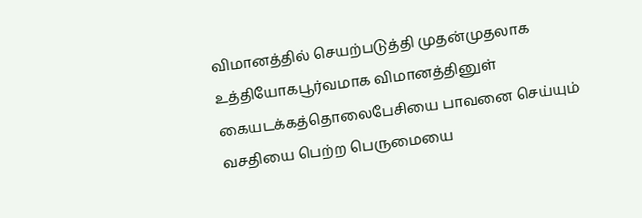விமானத்தில் செயற்படுத்தி முதன்முதலாக உத்தியோகபூர்வமாக விமானத்தினுள் கையடக்கத்தொலைபேசியை பாவனை செய்யும் வசதியை பெற்ற பெருமையை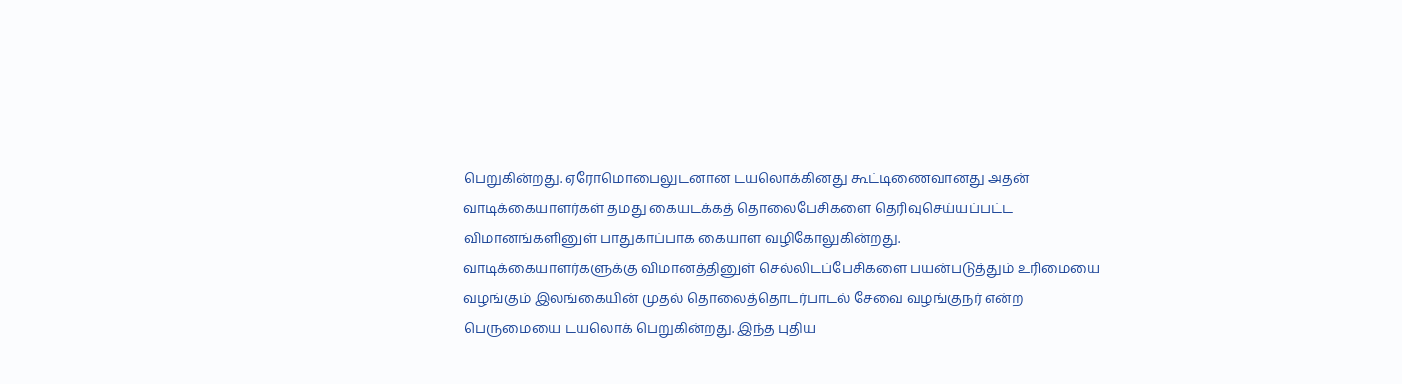பெறுகின்றது. ஏரோமொபைலுடனான டயலொக்கினது கூட்டிணைவானது அதன் வாடிக்கையாளர்கள் தமது கையடக்கத் தொலைபேசிகளை தெரிவுசெய்யப்பட்ட விமானங்களினுள் பாதுகாப்பாக கையாள வழிகோலுகின்றது.
வாடிக்கையாளர்களுக்கு விமானத்தினுள் செல்லிடப்பேசிகளை பயன்படுத்தும் உரிமையை வழங்கும் இலங்கையின் முதல் தொலைத்தொடர்பாடல் சேவை வழங்குநர் என்ற பெருமையை டயலொக் பெறுகின்றது. இந்த புதிய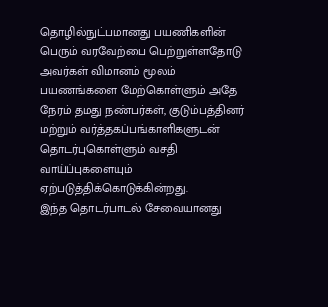தொழில்நுட்பமானது பயணிகளின் பெரும் வரவேற்பை பெற்றுள்ளதோடு அவர்கள் விமானம் மூலம் பயணங்களை மேற்கொள்ளும் அதே நேரம் தமது நண்பர்கள், குடும்பத்தினர் மற்றும் வர்த்தகப்பங்காளிகளுடன் தொடர்புகொள்ளும் வசதி வாய்ப்புகளையும் ஏற்படுத்திக்கொடுக்கின்றது.
இந்த தொடர்பாடல் சேவையானது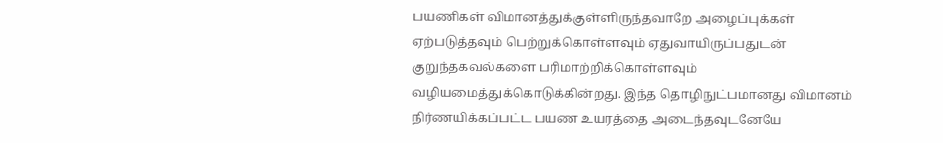பயணிகள் விமானத்துக்குள்ளிருந்தவாறே அழைப்புக்கள் ஏற்படுத்தவும் பெற்றுக்கொள்ளவும் ஏதுவாயிருப்பதுடன் குறுந்தகவல்களை பரிமாற்றிக்கொள்ளவும் வழியமைத்துக்கொடுக்கின்றது. இந்த தொழிநுட்பமானது விமானம் நிர்ணயிக்கப்பட்ட பயண உயரத்தை அடைந்தவுடனேயே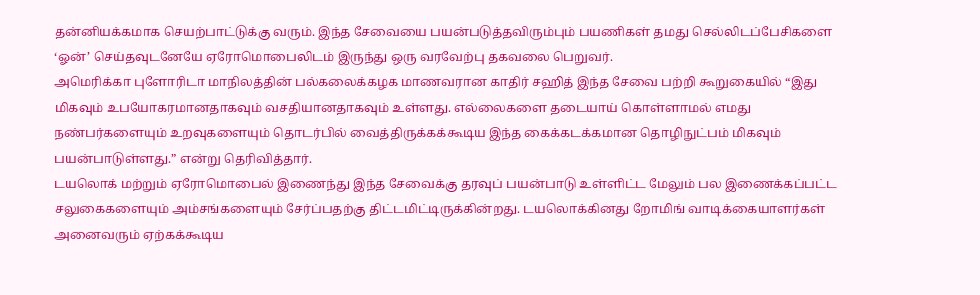தன்னியக்கமாக செயற்பாட்டுக்கு வரும். இந்த சேவையை பயன்படுத்தவிரும்பும் பயணிகள் தமது செல்லிடப்பேசிகளை ‘ஓன்’ செய்தவுடனேயே ஏரோமொபைலிடம் இருந்து ஒரு வரவேற்பு தகவலை பெறுவர்.
அமெரிக்கா புளோரிடா மாநிலத்தின் பல்கலைக்கழக மாணவரான காதிர் சஹித் இந்த சேவை பற்றி கூறுகையில் “இது மிகவும் உபயோகரமானதாகவும் வசதியானதாகவும் உள்ளது. எல்லைகளை தடையாய் கொள்ளாமல் எமது நண்பர்களையும் உறவுகளையும் தொடர்பில் வைத்திருக்கக்கூடிய இந்த கைக்கடக்கமான தொழிநுட்பம் மிகவும் பயன்பாடுள்ளது.” என்று தெரிவித்தார்.
டயலொக் மற்றும் ஏரோமொபைல் இணைந்து இந்த சேவைக்கு தரவுப் பயன்பாடு உள்ளிட்ட மேலும் பல இணைக்கப்பட்ட சலுகைகளையும் அம்சங்களையும் சேர்ப்பதற்கு திட்டமிட்டிருக்கின்றது. டயலொக்கினது றோமிங் வாடிக்கையாளர்கள் அனைவரும் ஏற்கக்கூடிய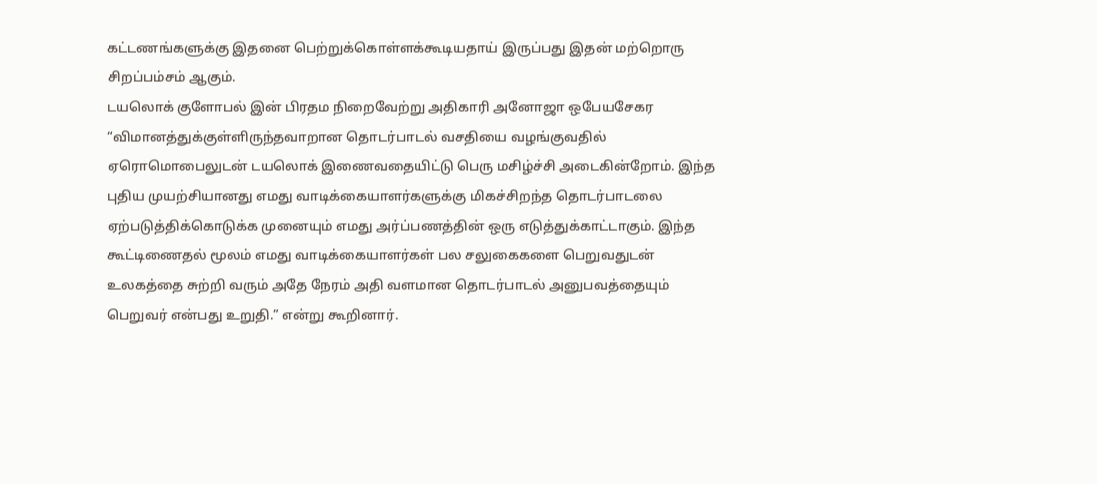கட்டணங்களுக்கு இதனை பெற்றுக்கொள்ளக்கூடியதாய் இருப்பது இதன் மற்றொரு சிறப்பம்சம் ஆகும்.
டயலொக் குளோபல் இன் பிரதம நிறைவேற்று அதிகாரி அனோஜா ஒபேயசேகர “விமானத்துக்குள்ளிருந்தவாறான தொடர்பாடல் வசதியை வழங்குவதில் ஏரொமொபைலுடன் டயலொக் இணைவதையிட்டு பெரு மசிழ்ச்சி அடைகின்றோம். இந்த புதிய முயற்சியானது எமது வாடிக்கையாளர்களுக்கு மிகச்சிறந்த தொடர்பாடலை ஏற்படுத்திக்கொடுக்க முனையும் எமது அர்ப்பணத்தின் ஒரு எடுத்துக்காட்டாகும். இந்த கூட்டிணைதல் மூலம் எமது வாடிக்கையாளர்கள் பல சலுகைகளை பெறுவதுடன் உலகத்தை சுற்றி வரும் அதே நேரம் அதி வளமான தொடர்பாடல் அனுபவத்தையும் பெறுவர் என்பது உறுதி.” என்று கூறினார்.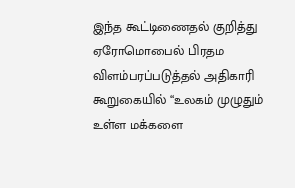இந்த கூட்டிணைதல் குறித்து ஏரோமொபைல் பிரதம விளம்பரப்படுத்தல் அதிகாரி கூறுகையில் “உலகம் முழுதும் உள்ள மக்களை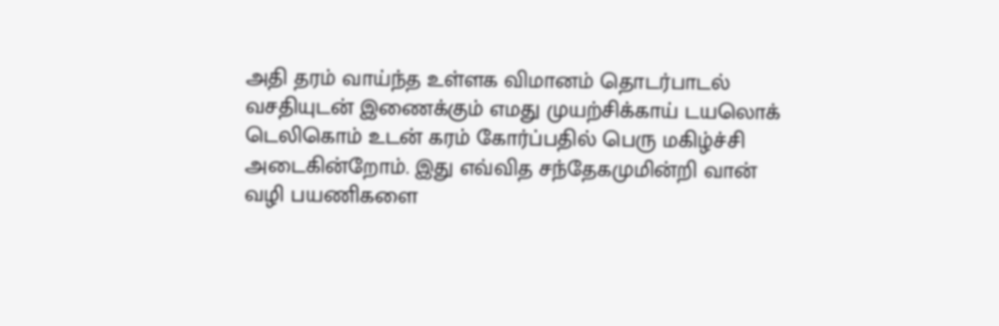அதி தரம் வாய்ந்த உள்ளக விமானம் தொடர்பாடல் வசதியுடன் இணைக்கும் எமது முயற்சிக்காய் டயலொக் டெலிகொம் உடன் கரம் கோர்ப்பதில் பெரு மகிழ்ச்சி அடைகின்றோம். இது எவ்வித சந்தேகமுமின்றி வான் வழி பயணிகளை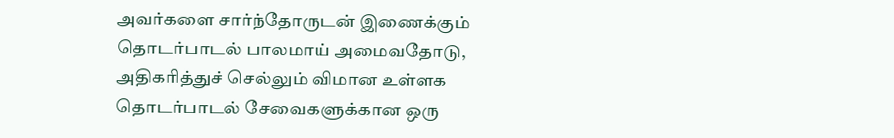அவர்களை சார்ந்தோருடன் இணைக்கும் தொடர்பாடல் பாலமாய் அமைவதோடு, அதிகரித்துச் செல்லும் விமான உள்ளக தொடர்பாடல் சேவைகளுக்கான ஒரு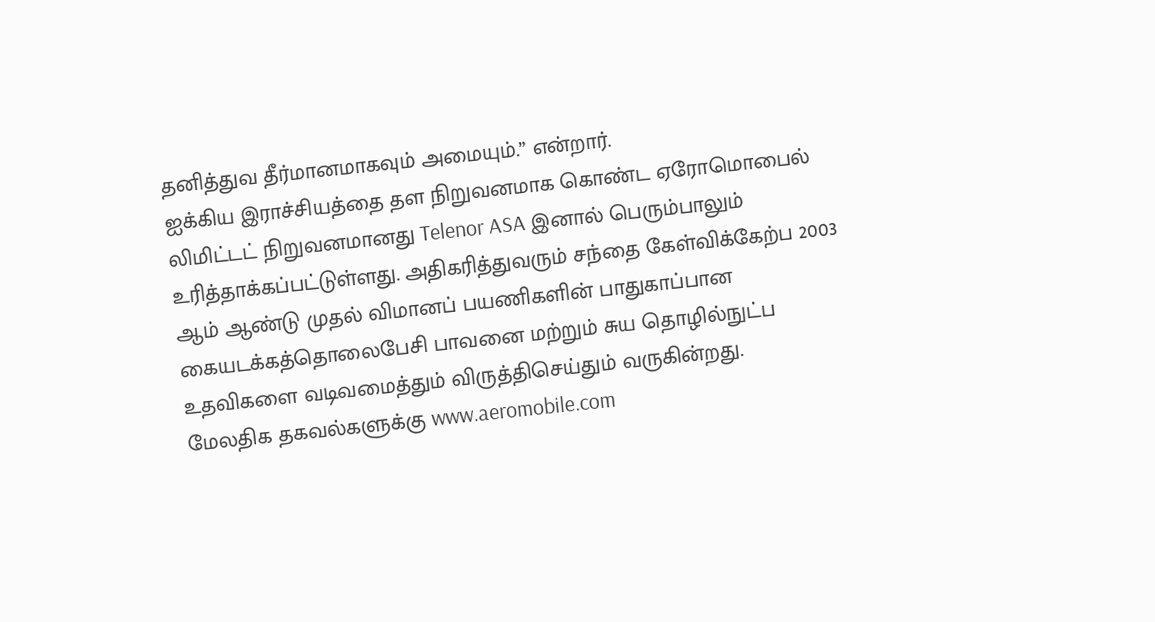தனித்துவ தீர்மானமாகவும் அமையும்.” என்றார்.
ஐக்கிய இராச்சியத்தை தள நிறுவனமாக கொண்ட ஏரோமொபைல் லிமிட்டட் நிறுவனமானது Telenor ASA இனால் பெரும்பாலும் உரித்தாக்கப்பட்டுள்ளது. அதிகரித்துவரும் சந்தை கேள்விக்கேற்ப 2003 ஆம் ஆண்டு முதல் விமானப் பயணிகளின் பாதுகாப்பான கையடக்கத்தொலைபேசி பாவனை மற்றும் சுய தொழில்நுட்ப உதவிகளை வடிவமைத்தும் விருத்திசெய்தும் வருகின்றது.
மேலதிக தகவல்களுக்கு www.aeromobile.com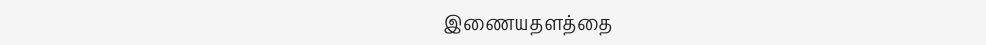இணையதளத்தை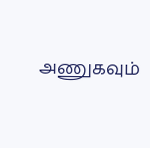அணுகவும்